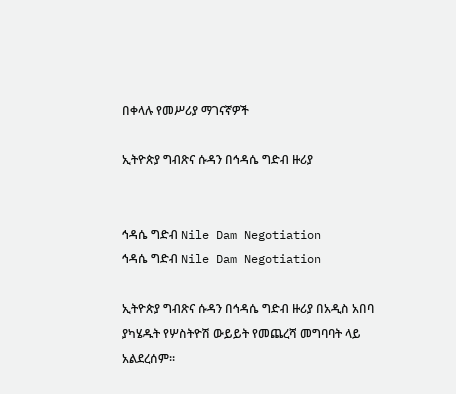በቀላሉ የመሥሪያ ማገናኛዎች

ኢትዮጵያ ግብጽና ሱዳን በኅዳሴ ግድብ ዙሪያ


ኅዳሴ ግድብ Nile Dam Negotiation
ኅዳሴ ግድብ Nile Dam Negotiation

ኢትዮጵያ ግብጽና ሱዳን በኅዳሴ ግድብ ዙሪያ በአዲስ አበባ ያካሄዱት የሦስትዮሽ ውይይት የመጨረሻ መግባባት ላይ አልደረሰም።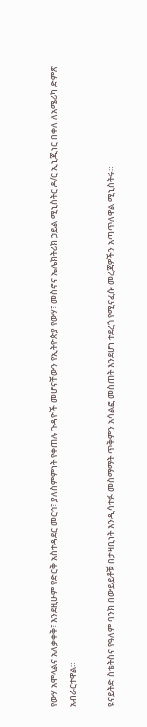የውሃ አሞላልና አለቃቀቅ፣ እንደዚሁም የድርቅ አስተዳደር መርኅ፣ ያለስምምነት የቀጠሉ ጉዳዮች መሆናቸውን የኢትዮጵያ የውሃ፣ መስኖና ኤሌክትሪክ ኃይል ሚኒስትር ዶ/ር ኢኒጂነር በቀለ ለአሜሪካ ድምጽ አብራርተዋል።

ዩናይትድ ስቴትስና የዓለም ባንክ በውይይቶቹ በታዛቢነት እንዲሳተፉ መስማማት ጥቅምን አሳልፎ መስጠት እንደሆነ ተደረጎ የሚናፈሱ መረጃዎችን አጣጥለዋል ሚኒስትሩ።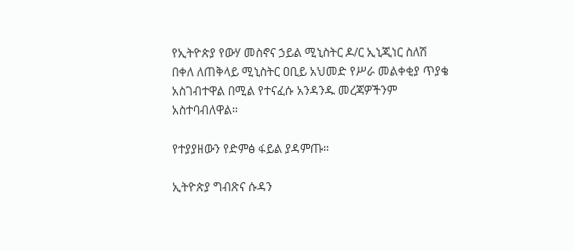የኢትዮጵያ የውሃ መስኖና ኃይል ሚኒስትር ዶ/ር ኢኒጂነር ስለሽ በቀለ ለጠቅላይ ሚኒስትር ዐቢይ አህመድ የሥራ መልቀቂያ ጥያቄ አስገብተዋል በሚል የተናፈሱ አንዳንዱ መረጃዎችንም አስተባብለዋል።

የተያያዘውን የድምፅ ፋይል ያዳምጡ።

ኢትዮጵያ ግብጽና ሱዳን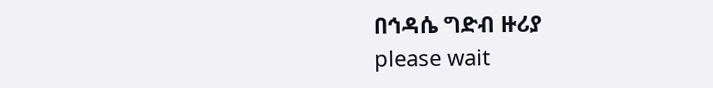በኅዳሴ ግድብ ዙሪያ
please wait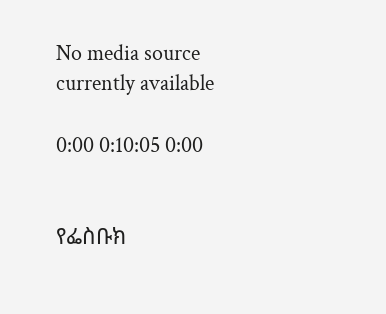No media source currently available

0:00 0:10:05 0:00


የፌስቡክ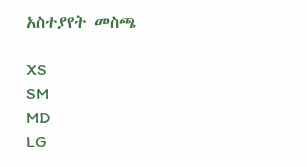አስተያየት መስጫ

XS
SM
MD
LG